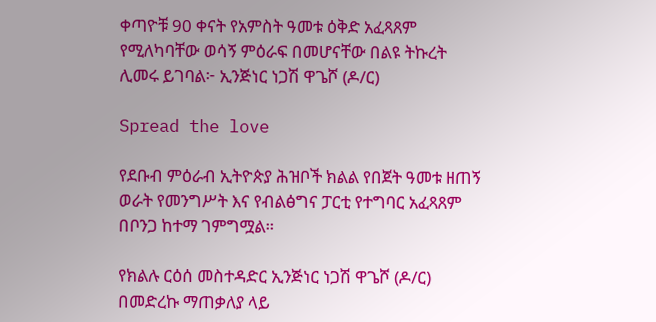ቀጣዮቹ 90 ቀናት የአምስት ዓመቱ ዕቅድ አፈጻጸም የሚለካባቸው ወሳኝ ምዕራፍ በመሆናቸው በልዩ ትኩረት ሊመሩ ይገባል፦ ኢንጅነር ነጋሽ ዋጌሾ (ዶ/ር)

Spread the love

የደቡብ ምዕራብ ኢትዮጵያ ሕዝቦች ክልል የበጀት ዓመቱ ዘጠኝ ወራት የመንግሥት እና የብልፅግና ፓርቲ የተግባር አፈጻጸም በቦንጋ ከተማ ገምግሟል።

የክልሉ ርዕሰ መስተዳድር ኢንጅነር ነጋሽ ዋጌሾ (ዶ/ር) በመድረኩ ማጠቃለያ ላይ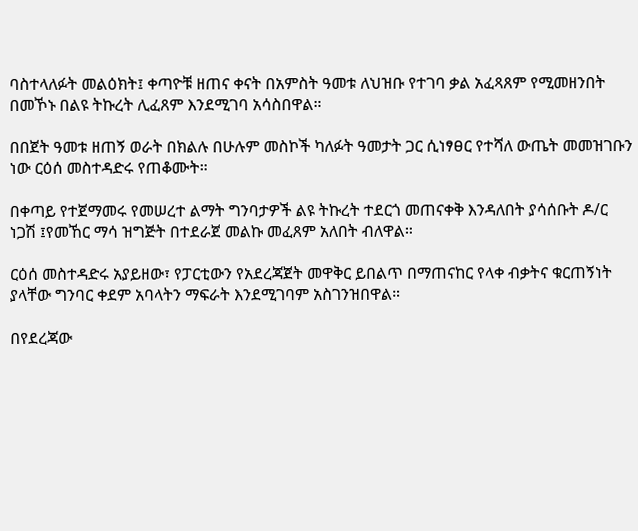ባስተላለፉት መልዕክት፤ ቀጣዮቹ ዘጠና ቀናት በአምስት ዓመቱ ለህዝቡ የተገባ ቃል አፈጻጸም የሚመዘንበት በመኾኑ በልዩ ትኩረት ሊፈጸም እንደሚገባ አሳስበዋል።

በበጀት ዓመቱ ዘጠኝ ወራት በክልሉ በሁሉም መስኮች ካለፉት ዓመታት ጋር ሲነፃፀር የተሻለ ውጤት መመዝገቡን ነው ርዕሰ መስተዳድሩ የጠቆሙት።

በቀጣይ የተጀማመሩ የመሠረተ ልማት ግንባታዎች ልዩ ትኩረት ተደርጎ መጠናቀቅ እንዳለበት ያሳሰቡት ዶ/ር ነጋሽ ፤የመኸር ማሳ ዝግጅት በተደራጀ መልኩ መፈጸም አለበት ብለዋል።

ርዕሰ መስተዳድሩ አያይዘው፣ የፓርቲውን የአደረጃጀት መዋቅር ይበልጥ በማጠናከር የላቀ ብቃትና ቁርጠኝነት ያላቸው ግንባር ቀደም አባላትን ማፍራት እንደሚገባም አስገንዝበዋል።

በየደረጃው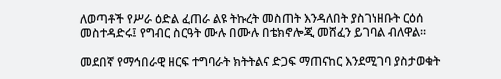ለወጣቶች የሥራ ዕድል ፈጠራ ልዩ ትኩረት መስጠት እንዳለበት ያስገነዘቡት ርዕሰ መስተዳድሩ፤ የግብር ስርዓት ሙሉ በሙሉ በቴክኖሎጂ መሸፈን ይገባል ብለዋል።

መደበኛ የማኅበራዊ ዘርፍ ተግባራት ክትትልና ድጋፍ ማጠናከር እንደሚገባ ያስታወቁት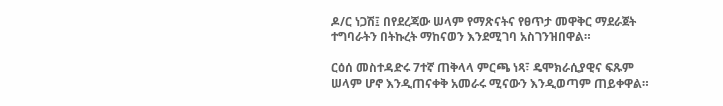ዶ/ር ነጋሽ፤ በየደረጃው ሠላም የማጽናትና የፀጥታ መዋቅር ማደራጀት ተግባራትን በትኩረት ማከናወን እንደሚገባ አስገንዝበዋል።

ርዕሰ መስተዳድሩ 7ተኛ ጠቅላላ ምርጫ ነጻ፣ ዴሞክራሲያዊና ፍጹም ሠላም ሆኖ እንዲጠናቀቅ አመራሩ ሚናውን እንዲወጣም ጠይቀዋል።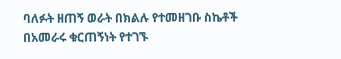ባለፉት ዘጠኝ ወራት በክልሉ የተመዘገቡ ስኬቶች በአመራሩ ቁርጠኝነት የተገኙ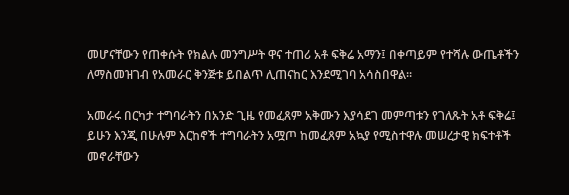መሆናቸውን የጠቀሱት የክልሉ መንግሥት ዋና ተጠሪ አቶ ፍቅሬ አማን፤ በቀጣይም የተሻሉ ውጤቶችን ለማስመዝገብ የአመራር ቅንጅቱ ይበልጥ ሊጠናከር እንደሚገባ አሳስበዋል።

አመራሩ በርካታ ተግባራትን በአንድ ጊዜ የመፈጸም አቅሙን እያሳደገ መምጣቱን የገለጹት አቶ ፍቅሬ፤ ይሁን እንጂ በሁሉም እርከኖች ተግባራትን አሟጦ ከመፈጸም አኳያ የሚስተዋሉ መሠረታዊ ክፍተቶች መኖራቸውን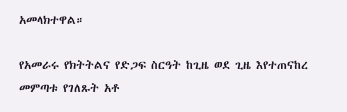አመላክተዋል።

የአመራሩ የክትትልና የድጋፍ ስርዓት ከጊዜ ወደ ጊዜ እየተጠናከረ መምጣቱ የገለጹት አቶ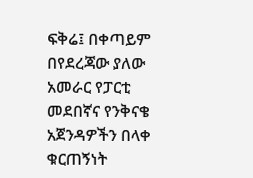ፍቅሬ፤ በቀጣይም በየደረጃው ያለው አመራር የፓርቲ መደበኛና የንቅናቄ አጀንዳዎችን በላቀ ቁርጠኝነት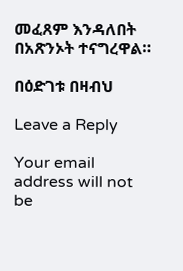መፈጸም እንዳለበት በአጽንኦት ተናግረዋል።

በዕድገቱ በዛብህ

Leave a Reply

Your email address will not be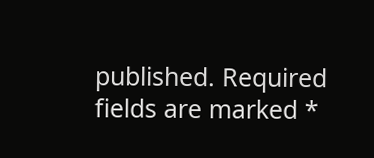published. Required fields are marked *